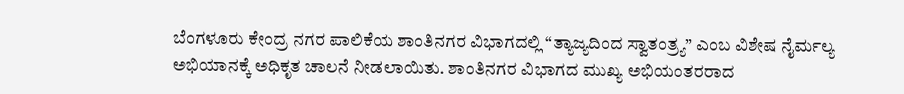ಬೆಂಗಳೂರು ಕೇಂದ್ರ ನಗರ ಪಾಲಿಕೆಯ ಶಾಂತಿನಗರ ವಿಭಾಗದಲ್ಲಿ “ತ್ಯಾಜ್ಯದಿಂದ ಸ್ವಾತಂತ್ರ್ಯ” ಎಂಬ ವಿಶೇಷ ನೈರ್ಮಲ್ಯ ಅಭಿಯಾನಕ್ಕೆ ಅಧಿಕೃತ ಚಾಲನೆ ನೀಡಲಾಯಿತು. ಶಾಂತಿನಗರ ವಿಭಾಗದ ಮುಖ್ಯ ಅಭಿಯಂತರರಾದ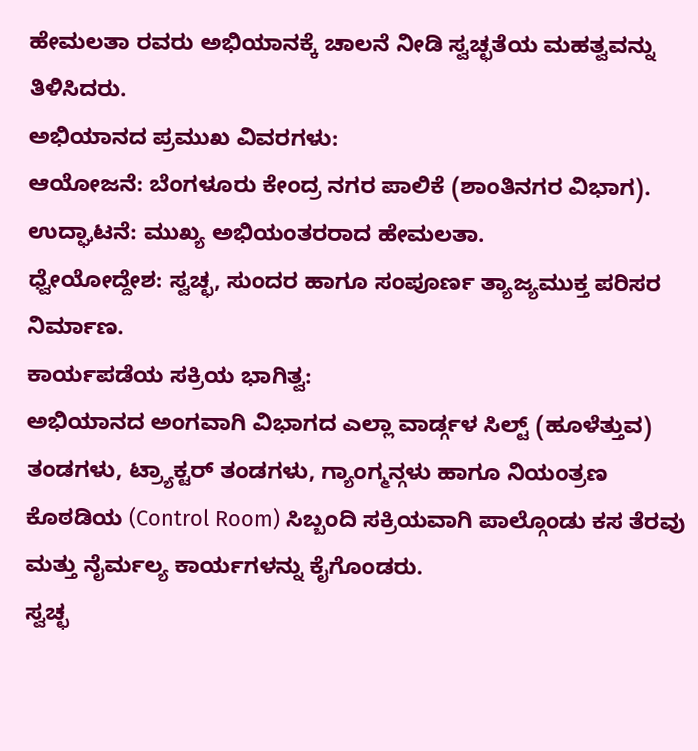ಹೇಮಲತಾ ರವರು ಅಭಿಯಾನಕ್ಕೆ ಚಾಲನೆ ನೀಡಿ ಸ್ವಚ್ಛತೆಯ ಮಹತ್ವವನ್ನು ತಿಳಿಸಿದರು.
ಅಭಿಯಾನದ ಪ್ರಮುಖ ವಿವರಗಳು:
ಆಯೋಜನೆ: ಬೆಂಗಳೂರು ಕೇಂದ್ರ ನಗರ ಪಾಲಿಕೆ (ಶಾಂತಿನಗರ ವಿಭಾಗ).
ಉದ್ಘಾಟನೆ: ಮುಖ್ಯ ಅಭಿಯಂತರರಾದ ಹೇಮಲತಾ.
ಧ್ವೇಯೋದ್ದೇಶ: ಸ್ವಚ್ಛ, ಸುಂದರ ಹಾಗೂ ಸಂಪೂರ್ಣ ತ್ಯಾಜ್ಯಮುಕ್ತ ಪರಿಸರ ನಿರ್ಮಾಣ.
ಕಾರ್ಯಪಡೆಯ ಸಕ್ರಿಯ ಭಾಗಿತ್ವ:
ಅಭಿಯಾನದ ಅಂಗವಾಗಿ ವಿಭಾಗದ ಎಲ್ಲಾ ವಾರ್ಡ್ಗಳ ಸಿಲ್ಟ್ (ಹೂಳೆತ್ತುವ) ತಂಡಗಳು, ಟ್ರ್ಯಾಕ್ಟರ್ ತಂಡಗಳು, ಗ್ಯಾಂಗ್ಮನ್ಗಳು ಹಾಗೂ ನಿಯಂತ್ರಣ ಕೊಠಡಿಯ (Control Room) ಸಿಬ್ಬಂದಿ ಸಕ್ರಿಯವಾಗಿ ಪಾಲ್ಗೊಂಡು ಕಸ ತೆರವು ಮತ್ತು ನೈರ್ಮಲ್ಯ ಕಾರ್ಯಗಳನ್ನು ಕೈಗೊಂಡರು.
ಸ್ವಚ್ಛ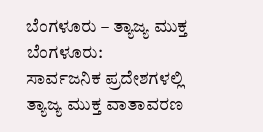ಬೆಂಗಳೂರು – ತ್ಯಾಜ್ಯ ಮುಕ್ತ ಬೆಂಗಳೂರು:
ಸಾರ್ವಜನಿಕ ಪ್ರದೇಶಗಳಲ್ಲಿ ತ್ಯಾಜ್ಯ ಮುಕ್ತ ವಾತಾವರಣ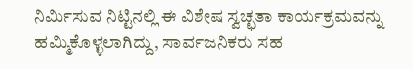ನಿರ್ಮಿಸುವ ನಿಟ್ಟಿನಲ್ಲಿ ಈ ವಿಶೇಷ ಸ್ವಚ್ಛತಾ ಕಾರ್ಯಕ್ರಮವನ್ನು ಹಮ್ಮಿಕೊಳ್ಳಲಾಗಿದ್ದು, ಸಾರ್ವಜನಿಕರು ಸಹ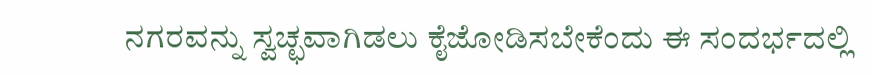ನಗರವನ್ನು ಸ್ವಚ್ಛವಾಗಿಡಲು ಕೈಜೋಡಿಸಬೇಕೆಂದು ಈ ಸಂದರ್ಭದಲ್ಲಿ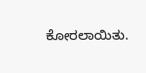ಕೋರಲಾಯಿತು.